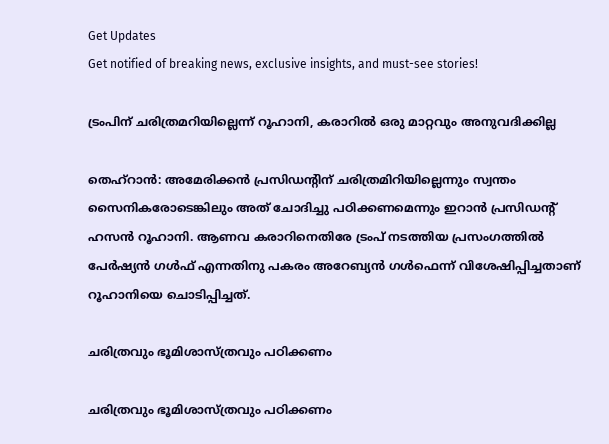Get Updates
Get notified of breaking news, exclusive insights, and must-see stories!

ട്രംപിന് ചരിത്രമറിയില്ലെന്ന് റൂഹാനി, കരാറില്‍ ഒരു മാറ്റവും അനുവദിക്കില്ല

തെഹ്‌റാന്‍: അമേരിക്കന്‍ പ്രസിഡന്റിന് ചരിത്രമിറിയില്ലെന്നും സ്വന്തം സൈനികരോടെങ്കിലും അത് ചോദിച്ചു പഠിക്കണമെന്നും ഇറാന്‍ പ്രസിഡന്റ് ഹസന്‍ റൂഹാനി. ആണവ കരാറിനെതിരേ ട്രംപ് നടത്തിയ പ്രസംഗത്തില്‍ പേര്‍ഷ്യന്‍ ഗള്‍ഫ് എന്നതിനു പകരം അറേബ്യന്‍ ഗള്‍ഫെന്ന് വിശേഷിപ്പിച്ചതാണ് റൂഹാനിയെ ചൊടിപ്പിച്ചത്.

ചരിത്രവും ഭൂമിശാസ്ത്രവും പഠിക്കണം

ചരിത്രവും ഭൂമിശാസ്ത്രവും പഠിക്കണം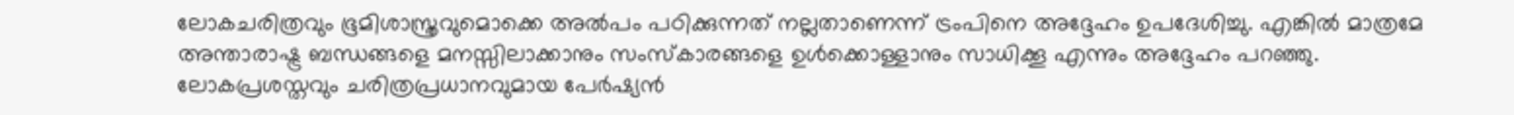ലോകചരിത്രവും ഭൂമിശാസ്ത്രവുമൊക്കെ അല്‍പം പഠിക്കുന്നത് നല്ലതാണെന്ന് ട്രംപിനെ അദ്ദേഹം ഉപദേശിച്ചു. എങ്കില്‍ മാത്രമേ അന്താരാഷ്ട്ര ബന്ധങ്ങളെ മനസ്സിലാക്കാനും സംസ്‌കാരങ്ങളെ ഉള്‍ക്കൊള്ളാനും സാധിക്കൂ എന്നും അദ്ദേഹം പറഞ്ഞു. ലോകപ്രശസ്തവും ചരിത്രപ്രധാനവുമായ പേര്‍ഷ്യന്‍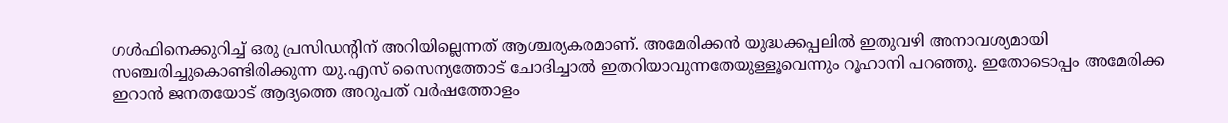ഗള്‍ഫിനെക്കുറിച്ച് ഒരു പ്രസിഡന്റിന് അറിയില്ലെന്നത് ആശ്ചര്യകരമാണ്. അമേരിക്കന്‍ യുദ്ധക്കപ്പലില്‍ ഇതുവഴി അനാവശ്യമായി സഞ്ചരിച്ചുകൊണ്ടിരിക്കുന്ന യു.എസ് സൈന്യത്തോട് ചോദിച്ചാല്‍ ഇതറിയാവുന്നതേയുള്ളൂവെന്നും റൂഹാനി പറഞ്ഞു. ഇതോടൊപ്പം അമേരിക്ക ഇറാന്‍ ജനതയോട് ആദ്യത്തെ അറുപത് വര്‍ഷത്തോളം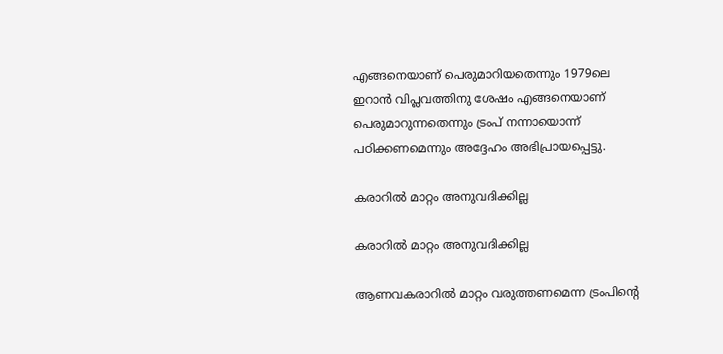എങ്ങനെയാണ് പെരുമാറിയതെന്നും 1979ലെ ഇറാന്‍ വിപ്ലവത്തിനു ശേഷം എങ്ങനെയാണ് പെരുമാറുന്നതെന്നും ട്രംപ് നന്നായൊന്ന് പഠിക്കണമെന്നും അദ്ദേഹം അഭിപ്രായപ്പെട്ടു.

കരാറില്‍ മാറ്റം അനുവദിക്കില്ല

കരാറില്‍ മാറ്റം അനുവദിക്കില്ല

ആണവകരാറില്‍ മാറ്റം വരുത്തണമെന്ന ട്രംപിന്റെ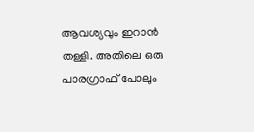ആവശ്യവും ഇറാന്‍ തള്ളി. അതിലെ ഒരു പാരഗ്രാഫ് പോലും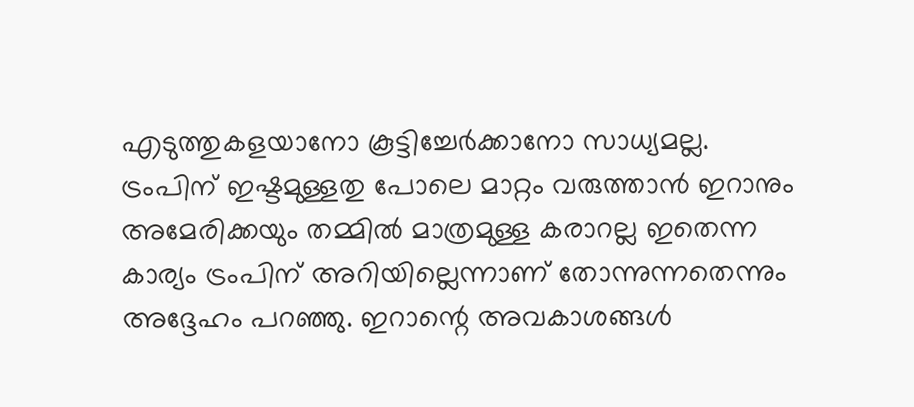എടുത്തുകളയാനോ കൂട്ടിച്ചേര്‍ക്കാനോ സാധ്യമല്ല. ട്രംപിന് ഇഷ്ടമുള്ളതു പോലെ മാറ്റം വരുത്താന്‍ ഇറാനും അമേരിക്കയും തമ്മില്‍ മാത്രമുള്ള കരാറല്ല ഇതെന്ന കാര്യം ട്രംപിന് അറിയില്ലെന്നാണ് തോന്നുന്നതെന്നും അദ്ദേഹം പറഞ്ഞു. ഇറാന്റെ അവകാശങ്ങള്‍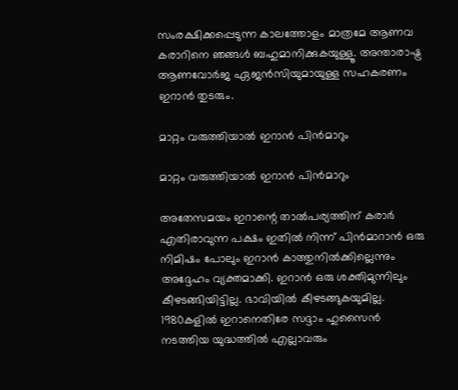സംരക്ഷിക്കപ്പെടുന്ന കാലത്തോളം മാത്രമേ ആണവ കരാറിനെ ഞങ്ങള്‍ ബഹുമാനിക്കുകയുള്ളൂ. അന്താരാഷ്ട്ര ആണവോര്‍ജ ഏജന്‍സിയുമായുള്ള സഹകരണം ഇറാന്‍ തുടരും.

മാറ്റം വരുത്തിയാല്‍ ഇറാന്‍ പിന്‍മാറും

മാറ്റം വരുത്തിയാല്‍ ഇറാന്‍ പിന്‍മാറും

അതേസമയം ഇറാന്റെ താല്‍പര്യത്തിന് കരാര്‍ എതിരാവുന്ന പക്ഷം ഇതില്‍ നിന്ന് പിന്‍മാറാന്‍ ഒരു നിമിഷം പോലും ഇറാന്‍ കാത്തുനില്‍ക്കില്ലെന്നും അദ്ദേഹം വ്യക്തമാക്കി. ഇറാന്‍ ഒരു ശക്തിമുന്നിലും കീഴടങ്ങിയിട്ടില്ല. ഭാവിയില്‍ കീഴടങ്ങുകയുമില്ല. 1980കളില്‍ ഇറാനെതിരേ സദ്ദാം ഹുസൈന്‍ നടത്തിയ യുദ്ധത്തില്‍ എല്ലാവരും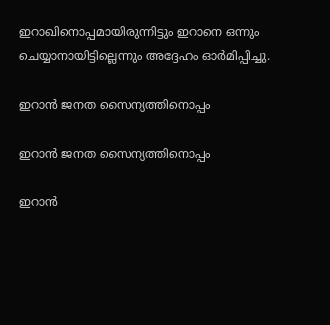ഇറാഖിനൊപ്പമായിരുന്നിട്ടും ഇറാനെ ഒന്നും ചെയ്യാനായിട്ടില്ലെന്നും അദ്ദേഹം ഓര്‍മിപ്പിച്ചു.

ഇറാന്‍ ജനത സൈന്യത്തിനൊപ്പം

ഇറാന്‍ ജനത സൈന്യത്തിനൊപ്പം

ഇറാന്‍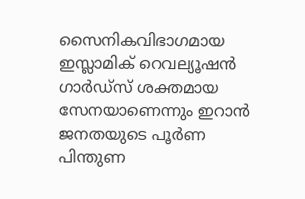സൈനികവിഭാഗമായ ഇസ്ലാമിക് റെവല്യൂഷന്‍ ഗാര്‍ഡ്‌സ് ശക്തമായ സേനയാണെന്നും ഇറാന്‍ ജനതയുടെ പൂര്‍ണ പിന്തുണ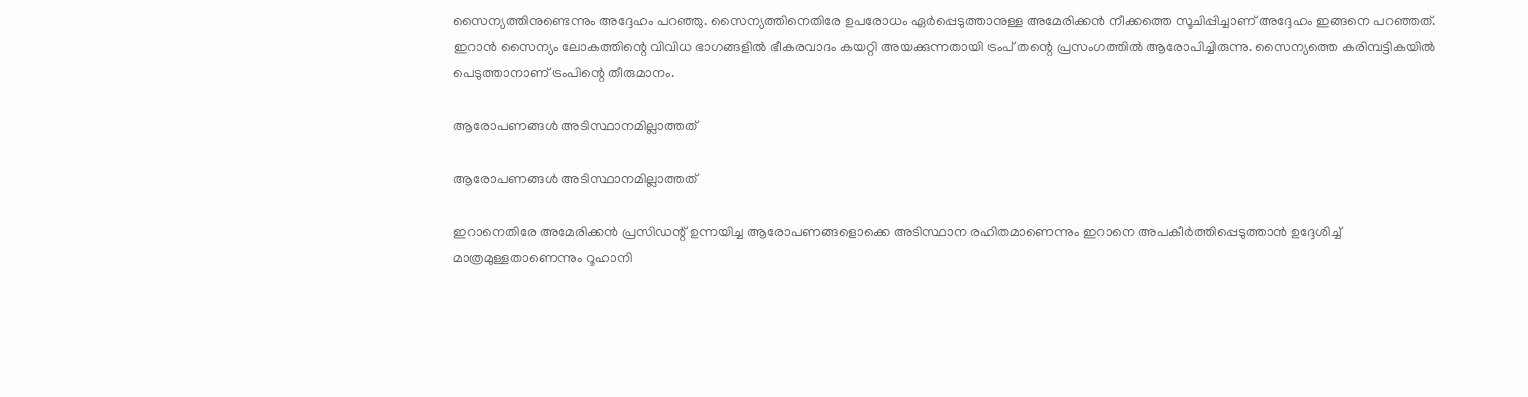സൈന്യത്തിനുണ്ടെന്നും അദ്ദേഹം പറഞ്ഞു. സൈന്യത്തിനെതിരേ ഉപരോധം ഏര്‍പ്പെടുത്താനുള്ള അമേരിക്കന്‍ നീക്കത്തെ സൂചിപ്പിച്ചാണ് അദ്ദേഹം ഇങ്ങനെ പറഞ്ഞത്. ഇറാന്‍ സൈന്യം ലോകത്തിന്റെ വിവിധ ഭാഗങ്ങളില്‍ ഭീകരവാദം കയറ്റി അയക്കുന്നതായി ട്രംപ് തന്റെ പ്രസംഗത്തില്‍ ആരോപിച്ചിരുന്നു. സൈന്യത്തെ കരിമ്പട്ടികയില്‍ പെടുത്താനാണ് ട്രംപിന്റെ തീരുമാനം.

ആരോപണങ്ങള്‍ അടിസ്ഥാനമില്ലാത്തത്

ആരോപണങ്ങള്‍ അടിസ്ഥാനമില്ലാത്തത്

ഇറാനെതിരേ അമേരിക്കന്‍ പ്രസിഡന്റ് ഉന്നയിച്ച ആരോപണങ്ങളൊക്കെ അടിസ്ഥാന രഹിതമാണെന്നും ഇറാനെ അപകീര്‍ത്തിപ്പെടുത്താന്‍ ഉദ്ദേശിച്ച് മാത്രമുള്ളതാണെന്നും റൂഹാനി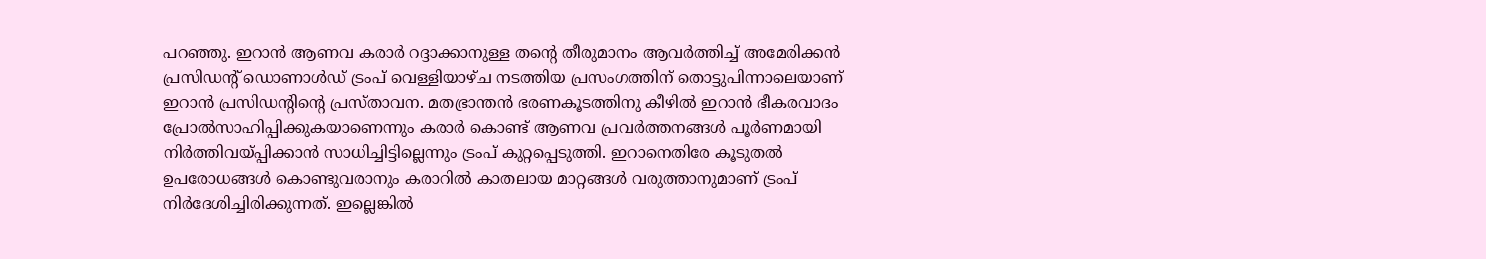പറഞ്ഞു. ഇറാന്‍ ആണവ കരാര്‍ റദ്ദാക്കാനുള്ള തന്റെ തീരുമാനം ആവര്‍ത്തിച്ച് അമേരിക്കന്‍ പ്രസിഡന്റ് ഡൊണാള്‍ഡ് ട്രംപ് വെള്ളിയാഴ്ച നടത്തിയ പ്രസംഗത്തിന് തൊട്ടുപിന്നാലെയാണ് ഇറാന്‍ പ്രസിഡന്റിന്റെ പ്രസ്താവന. മതഭ്രാന്തന്‍ ഭരണകൂടത്തിനു കീഴില്‍ ഇറാന്‍ ഭീകരവാദം പ്രോല്‍സാഹിപ്പിക്കുകയാണെന്നും കരാര്‍ കൊണ്ട് ആണവ പ്രവര്‍ത്തനങ്ങള്‍ പൂര്‍ണമായി നിര്‍ത്തിവയ്പ്പിക്കാന്‍ സാധിച്ചിട്ടില്ലെന്നും ട്രംപ് കുറ്റപ്പെടുത്തി. ഇറാനെതിരേ കൂടുതല്‍ ഉപരോധങ്ങള്‍ കൊണ്ടുവരാനും കരാറില്‍ കാതലായ മാറ്റങ്ങള്‍ വരുത്താനുമാണ് ട്രംപ് നിര്‍ദേശിച്ചിരിക്കുന്നത്. ഇല്ലെങ്കില്‍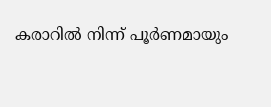കരാറില്‍ നിന്ന് പൂര്‍ണമായും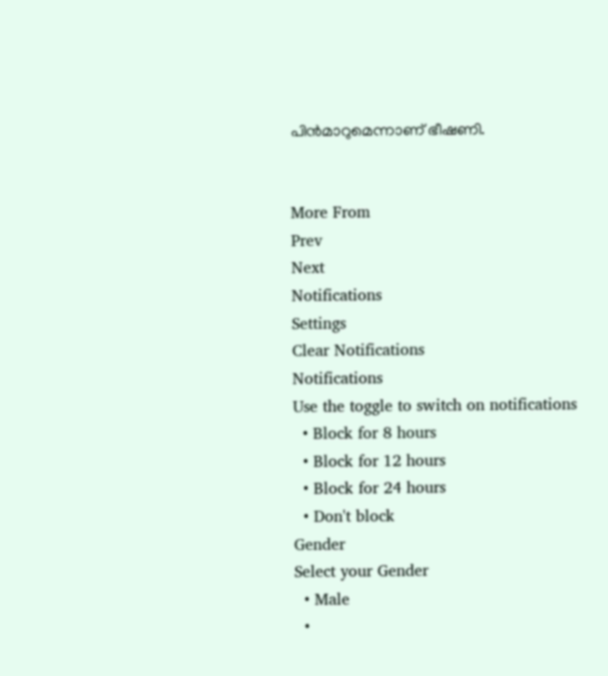പിന്‍മാറുമെന്നാണ് ഭീഷണി.


More From
Prev
Next
Notifications
Settings
Clear Notifications
Notifications
Use the toggle to switch on notifications
  • Block for 8 hours
  • Block for 12 hours
  • Block for 24 hours
  • Don't block
Gender
Select your Gender
  • Male
  •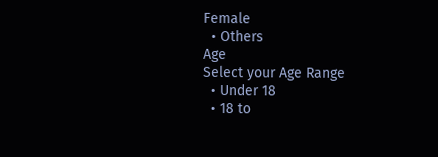Female
  • Others
Age
Select your Age Range
  • Under 18
  • 18 to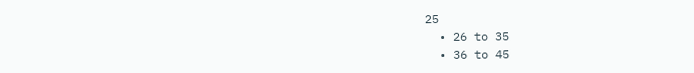25
  • 26 to 35
  • 36 to 45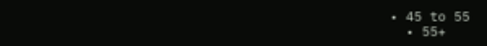• 45 to 55
  • 55+